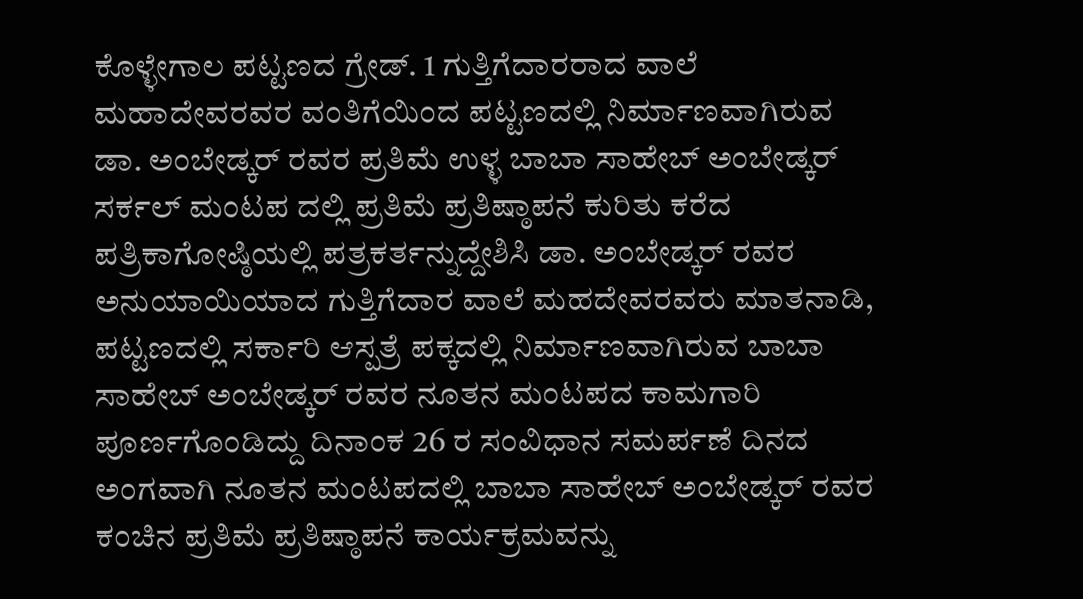ಕೊಳ್ಳೇಗಾಲ ಪಟ್ಟಣದ ಗ್ರೇಡ್. 1 ಗುತ್ತಿಗೆದಾರರಾದ ವಾಲೆ ಮಹಾದೇವರವರ ವಂತಿಗೆಯಿಂದ ಪಟ್ಟಣದಲ್ಲಿ ನಿರ್ಮಾಣವಾಗಿರುವ ಡಾ. ಅಂಬೇಡ್ಕರ್ ರವರ ಪ್ರತಿಮೆ ಉಳ್ಳ ಬಾಬಾ ಸಾಹೇಬ್ ಅಂಬೇಡ್ಕರ್ ಸರ್ಕಲ್ ಮಂಟಪ ದಲ್ಲಿ ಪ್ರತಿಮೆ ಪ್ರತಿಷ್ಠಾಪನೆ ಕುರಿತು ಕರೆದ ಪತ್ರಿಕಾಗೋಷ್ಠಿಯಲ್ಲಿ ಪತ್ರಕರ್ತನ್ನುದ್ದೇಶಿಸಿ ಡಾ. ಅಂಬೇಡ್ಕರ್ ರವರ ಅನುಯಾಯಿಯಾದ ಗುತ್ತಿಗೆದಾರ ವಾಲೆ ಮಹದೇವರವರು ಮಾತನಾಡಿ, ಪಟ್ಟಣದಲ್ಲಿ ಸರ್ಕಾರಿ ಆಸ್ಪತ್ರೆ ಪಕ್ಕದಲ್ಲಿ ನಿರ್ಮಾಣವಾಗಿರುವ ಬಾಬಾ ಸಾಹೇಬ್ ಅಂಬೇಡ್ಕರ್ ರವರ ನೂತನ ಮಂಟಪದ ಕಾಮಗಾರಿ ಪೂರ್ಣಗೊಂಡಿದ್ದು ದಿನಾಂಕ 26 ರ ಸಂವಿಧಾನ ಸಮರ್ಪಣೆ ದಿನದ ಅಂಗವಾಗಿ ನೂತನ ಮಂಟಪದಲ್ಲಿ ಬಾಬಾ ಸಾಹೇಬ್ ಅಂಬೇಡ್ಕರ್ ರವರ ಕಂಚಿನ ಪ್ರತಿಮೆ ಪ್ರತಿಷ್ಠಾಪನೆ ಕಾರ್ಯಕ್ರಮವನ್ನು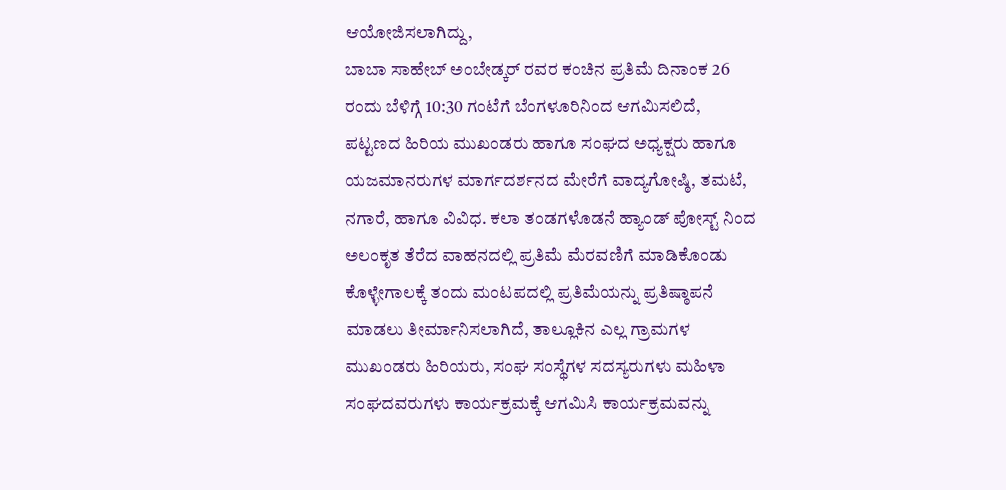ಆಯೋಜಿಸಲಾಗಿದ್ದು,
ಬಾಬಾ ಸಾಹೇಬ್ ಅಂಬೇಡ್ಕರ್ ರವರ ಕಂಚಿನ ಪ್ರತಿಮೆ ದಿನಾಂಕ 26 ರಂದು ಬೆಳಿಗ್ಗೆ 10:30 ಗಂಟೆಗೆ ಬೆಂಗಳೂರಿನಿಂದ ಆಗಮಿಸಲಿದೆ,
ಪಟ್ಟಣದ ಹಿರಿಯ ಮುಖಂಡರು ಹಾಗೂ ಸಂಘದ ಅಧ್ಯಕ್ಷರು ಹಾಗೂ ಯಜಮಾನರುಗಳ ಮಾರ್ಗದರ್ಶನದ ಮೇರೆಗೆ ವಾದ್ಯಗೋಷ್ಠಿ, ತಮಟೆ, ನಗಾರೆ, ಹಾಗೂ ವಿವಿಧ. ಕಲಾ ತಂಡಗಳೊಡನೆ ಹ್ಯಾಂಡ್ ಪೋಸ್ಟ್ ನಿಂದ ಅಲಂಕೃತ ತೆರೆದ ವಾಹನದಲ್ಲಿ ಪ್ರತಿಮೆ ಮೆರವಣಿಗೆ ಮಾಡಿಕೊಂಡು ಕೊಳ್ಳೇಗಾಲಕ್ಕೆ ತಂದು ಮಂಟಪದಲ್ಲಿ ಪ್ರತಿಮೆಯನ್ನು ಪ್ರತಿಷ್ಠಾಪನೆ ಮಾಡಲು ತೀರ್ಮಾನಿಸಲಾಗಿದೆ, ತಾಲ್ಲೂಕಿನ ಎಲ್ಲ ಗ್ರಾಮಗಳ ಮುಖಂಡರು ಹಿರಿಯರು, ಸಂಘ ಸಂಸ್ಥೆಗಳ ಸದಸ್ಯರುಗಳು ಮಹಿಳಾ ಸಂಘದವರುಗಳು ಕಾರ್ಯಕ್ರಮಕ್ಕೆ ಆಗಮಿಸಿ ಕಾರ್ಯಕ್ರಮವನ್ನು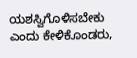ಯಶಸ್ವಿಗೊಳಿಸಬೇಕು ಎಂದು ಕೇಳಿಕೊಂಡರು,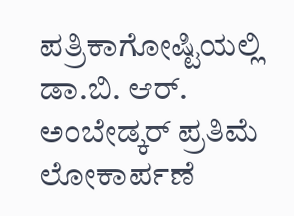ಪತ್ರಿಕಾಗೋಷ್ಟಿಯಲ್ಲಿ ಡಾ.ಬಿ. ಆರ್. ಅಂಬೇಡ್ಕರ್ ಪ್ರತಿಮೆ ಲೋಕಾರ್ಪಣೆ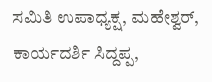ಸಮಿತಿ ಉಪಾಧ್ಯಕ್ಷ, ಮಹೇಶ್ವರ್, ಕಾರ್ಯದರ್ಶಿ ಸಿದ್ದಪ್ಪ,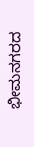ಭೀಮನಗರದ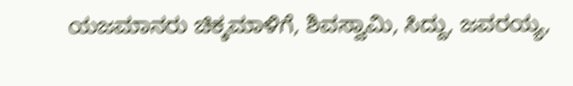ಯಜಮಾನರು ಚಿಕ್ಕಮಾಳಿಗೆ, ಶಿವಸ್ವಾಮಿ, ಸಿದ್ದು, ಜವರಯ್ಯ,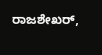ರಾಜಶೇಖರ್,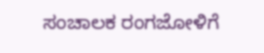ಸಂಚಾಲಕ ರಂಗಜೋಳಿಗೆ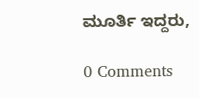ಮೂರ್ತಿ ಇದ್ದರು,

0 Comments